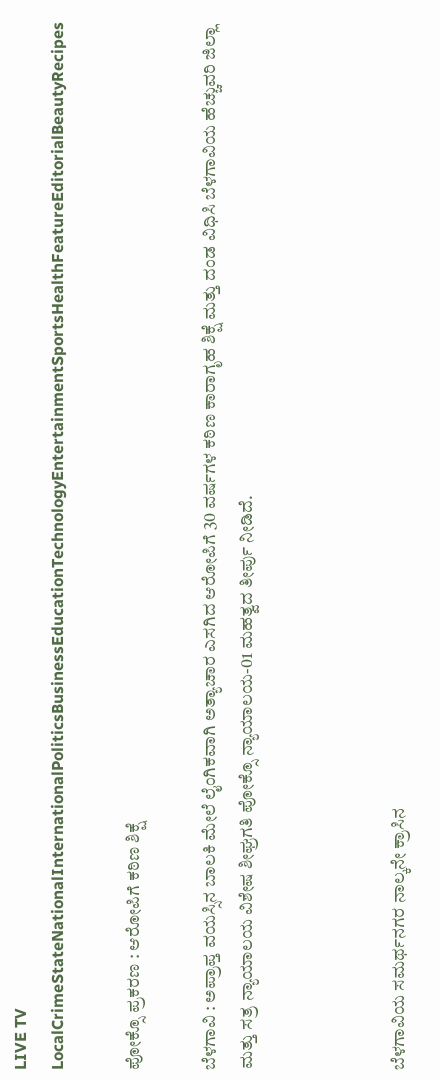LIVE TV LocalCrimeStateNationalInternationalPoliticsBusinessEducationTechnologyEntertainmentSportsHealthFeatureEditorialBeautyRecipes

ಪೋಕ್ಸೊ ಪ್ರಕರಣ : ಆರೋಪಿಗೆ ಕಠಿಣ ಶಿಕ್ಷೆ

ಬೆಳಗಾವಿ : ಅಪ್ರಾಪ್ತ ವಯಸ್ಸಿನ ಬಾಲಕಿ ಮೇಲೆ ಲೈಂಗಿಕವಾಗಿ ಅತ್ಯಾಚಾರ ಎಸಗಿದ ಆರೋಪಿಗೆ 30 ವರ್ಷಗಳ ಕಠಿಣ ಕಾರಾಗೃಹ ಶಿಕ್ಷೆ ಮತ್ತು ದಂಡ ವಿಧಿಸಿ ಬೆಳಗಾವಿಯ ಹೆಚ್ಚುವರಿ ಜಿಲ್ಲಾ ಮತ್ತು ಸತ್ರ ನ್ಯಾಯಾಲಯ ವಿಶೇಷ ಶೀಘ್ರಗತಿ ಪೋಕ್ಸೊ ನ್ಯಾಯಾಲಯ-01 ಮಹತ್ವದ ತೀರ್ಪು ನೀಡಿದೆ.



ಬೆಳಗಾವಿಯ ಸಮರ್ಥನಗರ ನಾಲ್ಕನೇ ಕ್ರಾಸಿನ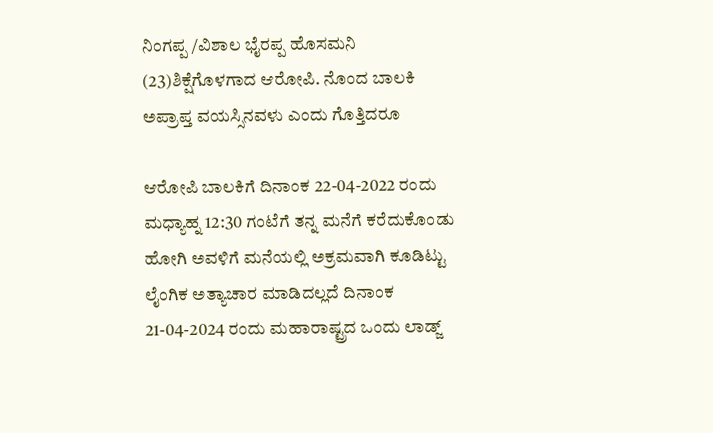ನಿಂಗಪ್ಪ /ವಿಶಾಲ ಭೈರಪ್ಪ ಹೊಸಮನಿ (23)ಶಿಕ್ಷೆಗೊಳಗಾದ ಆರೋಪಿ. ನೊಂದ ಬಾಲಕಿ ಅಪ್ರಾಪ್ತ ವಯಸ್ಸಿನವಳು ಎಂದು ಗೊತ್ತಿದರೂ

ಆರೋಪಿ ಬಾಲಕಿಗೆ ದಿನಾಂಕ 22-04-2022 ರಂದು ಮಧ್ಯಾಹ್ನ 12:30 ಗಂಟೆಗೆ ತನ್ನ ಮನೆಗೆ ಕರೆದುಕೊಂಡು ಹೋಗಿ ಅವಳಿಗೆ ಮನೆಯಲ್ಲಿ ಅಕ್ರಮವಾಗಿ ಕೂಡಿಟ್ಟು ಲೈಂಗಿಕ ಅತ್ಯಾಚಾರ ಮಾಡಿದಲ್ಲದೆ ದಿನಾಂಕ 21-04-2024 ರಂದು ಮಹಾರಾಷ್ಟ್ರದ ಒಂದು ಲಾಡ್ಜ್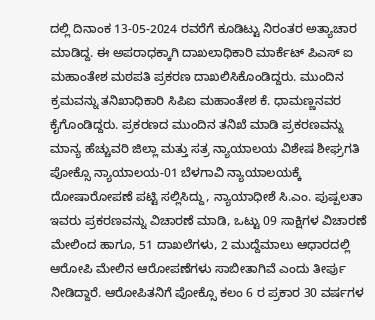ದಲ್ಲಿ ದಿನಾಂಕ 13-05-2024 ರವರೆಗೆ ಕೂಡಿಟ್ಟು ನಿರಂತರ ಅತ್ಯಾಚಾರ ಮಾಡಿದ್ದ. ಈ ಅಪರಾಧಕ್ಕಾಗಿ ದಾಖಲಾಧಿಕಾರಿ ಮಾರ್ಕೆಟ್ ಪಿಎಸ್ ಐ ಮಹಾಂತೇಶ ಮಠಪತಿ ಪ್ರಕರಣ ದಾಖಲಿಸಿಕೊಂಡಿದ್ದರು. ಮುಂದಿನ ಕ್ರಮವನ್ನು ತನಿಖಾಧಿಕಾರಿ ಸಿಪಿಐ ಮಹಾಂತೇಶ ಕೆ. ಧಾಮಣ್ಣನವರ ಕೈಗೊಂಡಿದ್ದರು. ಪ್ರಕರಣದ ಮುಂದಿನ ತನಿಖೆ ಮಾಡಿ ಪ್ರಕರಣವನ್ನು ಮಾನ್ಯ ಹೆಚ್ಚುವರಿ ಜಿಲ್ಲಾ ಮತ್ತು ಸತ್ರ ನ್ಯಾಯಾಲಯ ವಿಶೇಷ ಶೀಘ್ರಗತಿ ಪೋಕ್ಸೊ ನ್ಯಾಯಾಲಯ-01 ಬೆಳಗಾವಿ ನ್ಯಾಯಾಲಯಕ್ಕೆ ದೋಷಾರೋಪಣೆ ಪಟ್ಟಿ ಸಲ್ಲಿಸಿದ್ದು, ನ್ಯಾಯಾಧೀಶೆ ಸಿ.ಎಂ. ಪುಷ್ಪಲತಾ ಇವರು ಪ್ರಕರಣವನ್ನು ವಿಚಾರಣೆ ಮಾಡಿ, ಒಟ್ಟು 09 ಸಾಕ್ಷಿಗಳ ವಿಚಾರಣೆ ಮೇಲಿಂದ ಹಾಗೂ, 51 ದಾಖಲೆಗಳು, 2 ಮುದ್ದೆಮಾಲು ಆಧಾರದಲ್ಲಿ ಆರೋಪಿ ಮೇಲಿನ ಆರೋಪಣೆಗಳು ಸಾಬೀತಾಗಿವೆ ಎಂದು ತೀರ್ಪು ನೀಡಿದ್ದಾರೆ. ಆರೋಪಿತನಿಗೆ ಪೋಕ್ಸೊ ಕಲಂ 6 ರ ಪ್ರಕಾರ 30 ವರ್ಷಗಳ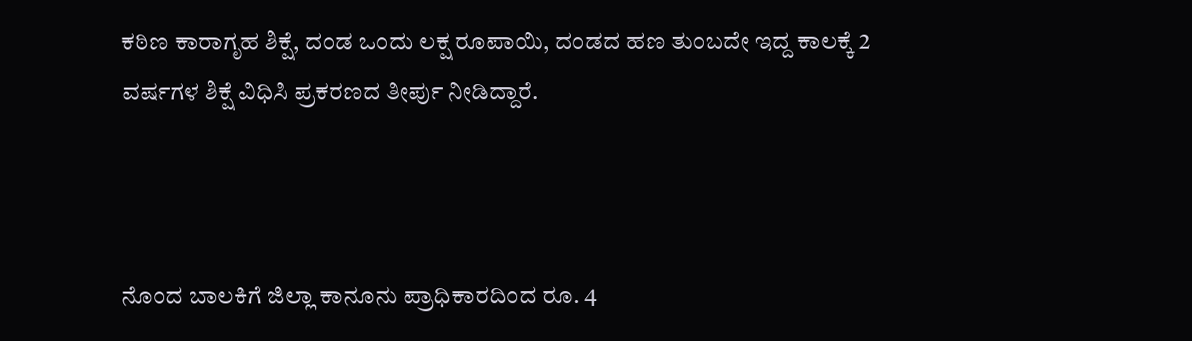ಕಠಿಣ ಕಾರಾಗೃಹ ಶಿಕ್ಷೆ, ದಂಡ ಒಂದು ಲಕ್ಷ ರೂಪಾಯಿ, ದಂಡದ ಹಣ ತುಂಬದೇ ಇದ್ದ ಕಾಲಕ್ಕೆ 2 ವರ್ಷಗಳ ಶಿಕ್ಷೆ ವಿಧಿಸಿ ಪ್ರಕರಣದ ತೀರ್ಪು ನೀಡಿದ್ದಾರೆ.



ನೊಂದ ಬಾಲಕಿಗೆ ಜಿಲ್ಲಾ ಕಾನೂನು ಪ್ರಾಧಿಕಾರದಿಂದ ರೂ. 4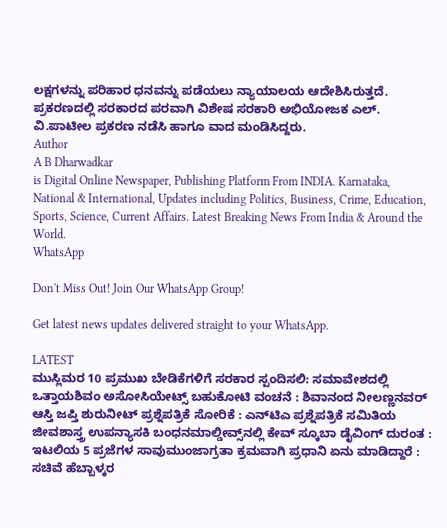ಲಕ್ಷಗಳನ್ನು ಪರಿಹಾರ ಧನವನ್ನು ಪಡೆಯಲು ನ್ಯಾಯಾಲಯ ಆದೇಶಿಸಿರುತ್ತದೆ. ಪ್ರಕರಣದಲ್ಲಿ ಸರಕಾರದ ಪರವಾಗಿ ವಿಶೇಷ ಸರಕಾರಿ ಅಭಿಯೋಜಕ ಎಲ್. ವಿ.ಪಾಟೀಲ ಪ್ರಕರಣ ನಡೆಸಿ ಹಾಗೂ ವಾದ ಮಂಡಿಸಿದ್ದರು.
Author
A B Dharwadkar
is Digital Online Newspaper, Publishing Platform From INDIA. Karnataka, National & International, Updates including Politics, Business, Crime, Education, Sports, Science, Current Affairs. Latest Breaking News From India & Around the World.
WhatsApp

Don't Miss Out! Join Our WhatsApp Group!

Get latest news updates delivered straight to your WhatsApp.

LATEST
ಮುಸ್ಲಿಮರ 10 ಪ್ರಮುಖ ಬೇಡಿಕೆಗಳಿಗೆ ಸರಕಾರ ಸ್ಪಂದಿಸಲಿ: ಸಮಾವೇಶದಲ್ಲಿ ಒತ್ತಾಯಶಿವಂ ಅಸೋಸಿಯೇಟ್ಸ್ ಬಹುಕೋಟಿ ವಂಚನೆ : ಶಿವಾನಂದ ನೀಲಣ್ಣನವರ್‌ ಆಸ್ತಿ ಜಪ್ತಿ ಶುರುನೀಟ್‌ ಪ್ರಶ್ನೆಪತ್ರಿಕೆ ಸೋರಿಕೆ : ಎನ್‌ಟಿಎ ಪ್ರಶ್ನೆಪತ್ರಿಕೆ ಸಮಿತಿಯ ಜೀವಶಾಸ್ತ್ರ ಉಪನ್ಯಾಸಕಿ ಬಂಧನಮಾಲ್ಡೀವ್ಸ್‌ನಲ್ಲಿ ಕೇವ್‌ ಸ್ಕೂಬಾ ಡೈವಿಂಗ್ ದುರಂತ : ಇಟಲಿಯ 5 ಪ್ರಜೆಗಳ ಸಾವುಮುಂಜಾಗ್ರತಾ ಕ್ರಮವಾಗಿ ಪ್ರಧಾನಿ ಏನು ಮಾಡಿದ್ದಾರೆ : ಸಚಿವೆ ಹೆಬ್ಬಾಳ್ಕರ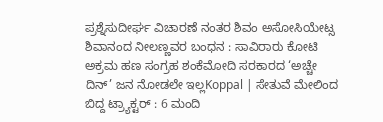ಪ್ರಶ್ನೆಸುದೀರ್ಘ ವಿಚಾರಣೆ ನಂತರ ಶಿವಂ ಅಸೋಸಿಯೇಟ್ಸ ಶಿವಾನಂದ‌ ನೀಲಣ್ಣವರ ಬಂಧನ : ಸಾವಿರಾರು ಕೋಟಿ ಅಕ್ರಮ ಹಣ ಸಂಗ್ರಹ ಶಂಕೆಮೋದಿ ಸರಕಾರದ ‘ಅಚ್ಚೇ ದಿನ್’ ಜನ ನೋಡಲೇ ಇಲ್ಲKoppal | ಸೇತುವೆ ಮೇಲಿಂದ ಬಿದ್ದ ಟ್ರ್ಯಾಕ್ಟರ್ : 6 ಮಂದಿ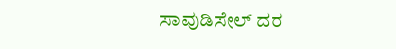ಸಾವುಡಿಸೇಲ್ ದರ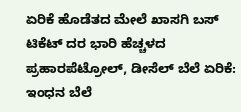ಏರಿಕೆ ಹೊಡೆತದ ಮೇಲೆ ಖಾಸಗಿ ಬಸ್ ಟಿಕೆಟ್ ದರ ಭಾರಿ ಹೆಚ್ಚಳದ ಪ್ರಹಾರಪೆಟ್ರೋಲ್, ಡೀಸೆಲ್ ಬೆಲೆ ಏರಿಕೆ: ಇಂಧನ ಬೆಲೆ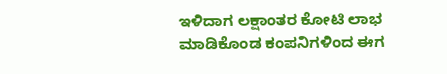ಇಳಿದಾಗ ಲಕ್ಷಾಂತರ ಕೋಟಿ ಲಾಭ ಮಾಡಿಕೊಂಡ ಕಂಪನಿಗಳಿಂದ ಈಗ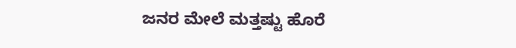ಜನರ ಮೇಲೆ ಮತ್ತಷ್ಟು ಹೊರೆ